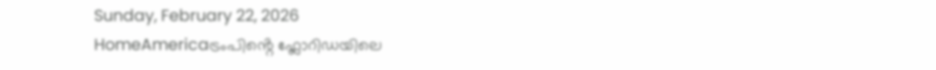Sunday, February 22, 2026
HomeAmericaട്രംപിൻ്റെ ഫ്ലോറിഡയിലെ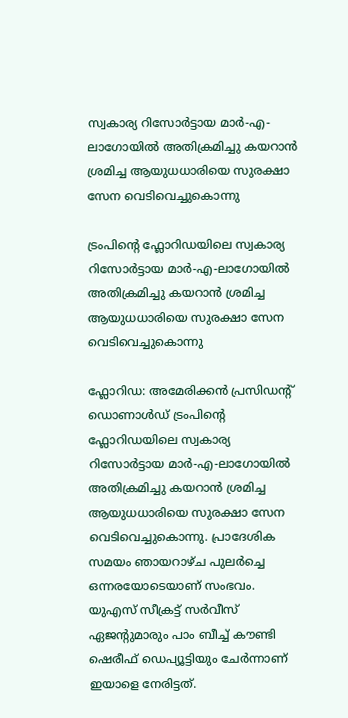സ്വകാര്യ റിസോർട്ടായ മാർ-എ-ലാഗോയിൽ അതിക്രമിച്ചു കയറാൻ ശ്രമിച്ച ആയുധധാരിയെ സുരക്ഷാ സേന വെടിവെച്ചുകൊന്നു

ട്രംപിൻ്റെ ഫ്ലോറിഡയിലെ സ്വകാര്യ റിസോർട്ടായ മാർ-എ-ലാഗോയിൽ അതിക്രമിച്ചു കയറാൻ ശ്രമിച്ച ആയുധധാരിയെ സുരക്ഷാ സേന വെടിവെച്ചുകൊന്നു

ഫ്ലോറിഡ: അമേരിക്കൻ പ്രസിഡൻ്റ് ഡൊണാൾഡ് ട്രംപിൻ്റെ ഫ്ലോറിഡയിലെ സ്വകാര്യ റിസോർട്ടായ മാർ-എ-ലാഗോയിൽ അതിക്രമിച്ചു കയറാൻ ശ്രമിച്ച ആയുധധാരിയെ സുരക്ഷാ സേന വെടിവെച്ചുകൊന്നു. പ്രാദേശിക സമയം ഞായറാഴ്ച പുലർച്ചെ ഒന്നരയോടെയാണ് സംഭവം. യുഎസ് സീക്രട്ട് സർവീസ് ഏജന്റുമാരും പാം ബീച്ച് കൗണ്ടി ഷെരീഫ് ഡെപ്യൂട്ടിയും ചേർന്നാണ് ഇയാളെ നേരിട്ടത്.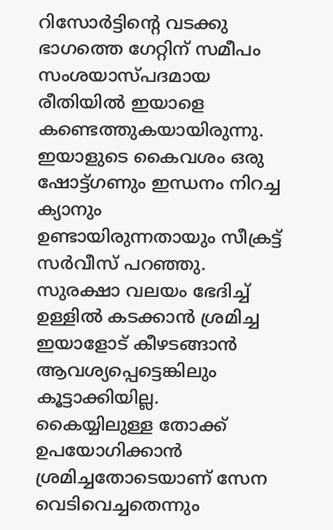റിസോർട്ടിൻ്റെ വടക്കു ഭാഗത്തെ ഗേറ്റിന് സമീപം സംശയാസ്പദമായ രീതിയിൽ ഇയാളെ കണ്ടെത്തുകയായിരുന്നു. ഇയാളുടെ കൈവശം ഒരു ഷോട്ട്ഗണും ഇന്ധനം നിറച്ച ക്യാനും ഉണ്ടായിരുന്നതായും സീക്രട്ട് സർവീസ് പറഞ്ഞു. സുരക്ഷാ വലയം ഭേദിച്ച് ഉള്ളിൽ കടക്കാൻ ശ്രമിച്ച ഇയാളോട് കീഴടങ്ങാൻ ആവശ്യപ്പെട്ടെങ്കിലും കൂട്ടാക്കിയില്ല. കൈയ്യിലുള്ള തോക്ക് ഉപയോഗിക്കാൻ ശ്രമിച്ചതോടെയാണ് സേന വെടിവെച്ചതെന്നും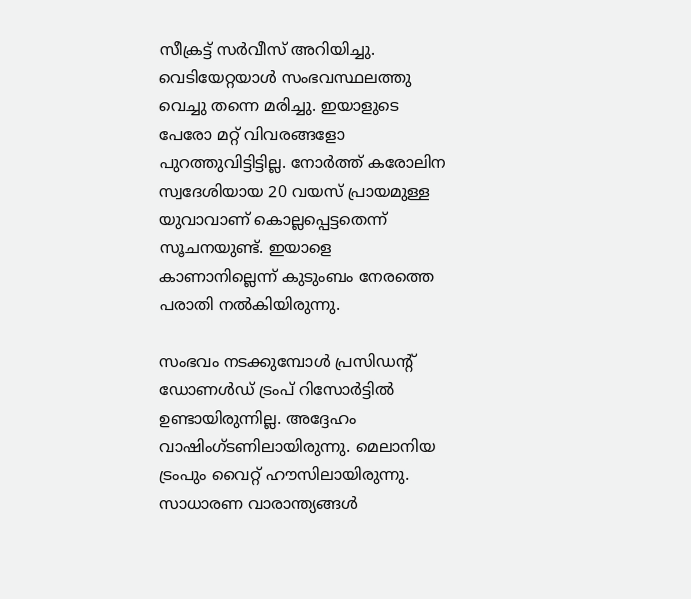സീക്രട്ട് സർവീസ് അറിയിച്ചു. വെടിയേറ്റയാൾ സംഭവസ്ഥലത്തു വെച്ചു തന്നെ മരിച്ചു. ഇയാളുടെ പേരോ മറ്റ് വിവരങ്ങളോ പുറത്തുവിട്ടിട്ടില്ല. നോർത്ത് കരോലിന സ്വദേശിയായ 20 വയസ് പ്രായമുള്ള യുവാവാണ് കൊല്ലപ്പെട്ടതെന്ന് സൂചനയുണ്ട്. ഇയാളെ കാണാനില്ലെന്ന് കുടുംബം നേരത്തെ പരാതി നൽകിയിരുന്നു.

സംഭവം നടക്കുമ്പോൾ പ്രസിഡൻ്റ് ഡോണൾഡ് ട്രംപ് റിസോർട്ടിൽ ഉണ്ടായിരുന്നില്ല. അദ്ദേഹം വാഷിംഗ്ടണിലായിരുന്നു. മെലാനിയ ട്രംപും വൈറ്റ് ഹൗസിലായിരുന്നു. സാധാരണ വാരാന്ത്യങ്ങൾ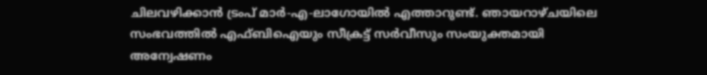ചിലവഴിക്കാൻ ട്രംപ് മാർ-എ-ലാഗോയിൽ എത്താറുണ്ട്. ഞായറാഴ്ചയിലെ സംഭവത്തിൽ എഫ്ബിഐയും സീക്രട്ട് സർവീസും സംയുക്തമായി അന്വേഷണം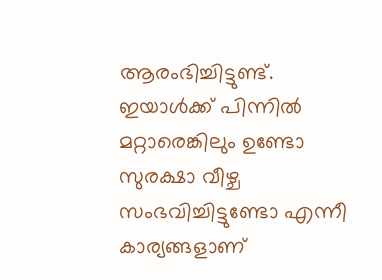ആരംഭിച്ചിട്ടുണ്ട്. ഇയാൾക്ക് പിന്നിൽ മറ്റാരെങ്കിലും ഉണ്ടോ സുരക്ഷാ വീഴ്ച സംഭവിച്ചിട്ടുണ്ടോ എന്നീ കാര്യങ്ങളാണ്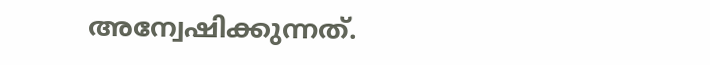അന്വേഷിക്കുന്നത്.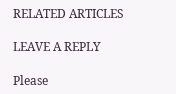RELATED ARTICLES

LEAVE A REPLY

Please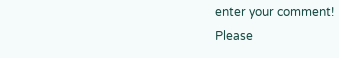enter your comment!
Please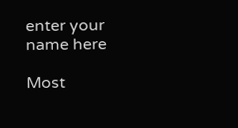enter your name here

Most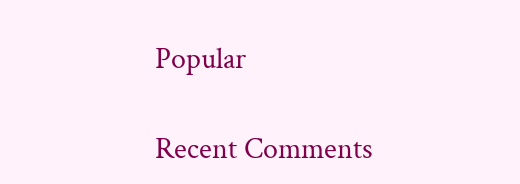Popular

Recent Comments